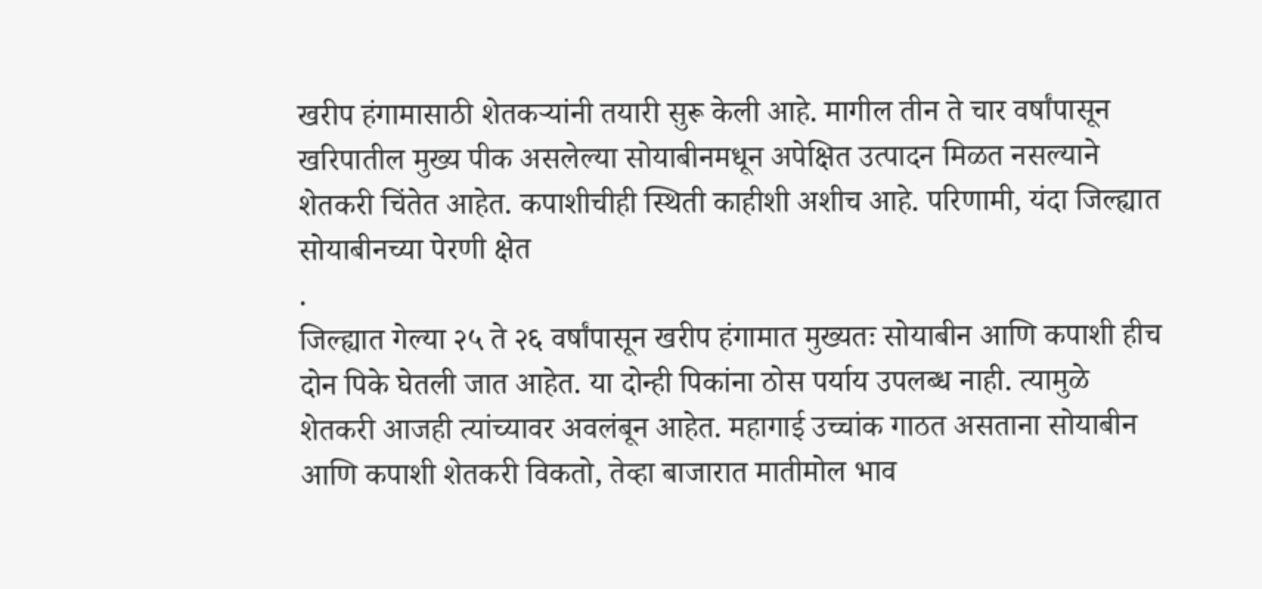खरीप हंगामासाठी शेतकऱ्यांनी तयारी सुरू केली आहे. मागील तीन ते चार वर्षांपासून खरिपातील मुख्य पीक असलेल्या सोयाबीनमधून अपेक्षित उत्पादन मिळत नसल्याने शेतकरी चिंतेत आहेत. कपाशीचीही स्थिती काहीशी अशीच आहे. परिणामी, यंदा जिल्ह्यात सोयाबीनच्या पेरणी क्षेत
.
जिल्ह्यात गेल्या २५ ते २६ वर्षांपासून खरीप हंगामात मुख्यतः सोयाबीन आणि कपाशी हीच दोन पिके घेतली जात आहेत. या दोन्ही पिकांना ठोस पर्याय उपलब्ध नाही. त्यामुळे शेतकरी आजही त्यांच्यावर अवलंबून आहेत. महागाई उच्चांक गाठत असताना सोयाबीन आणि कपाशी शेतकरी विकतो, तेव्हा बाजारात मातीमोल भाव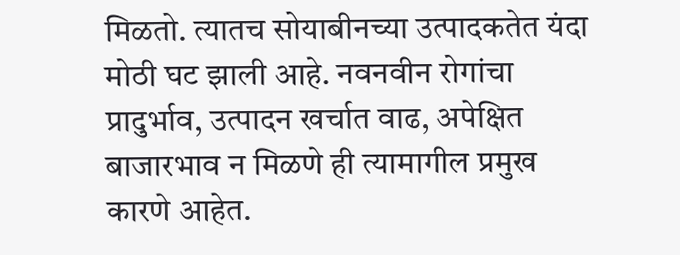मिळतो. त्यातच सोयाबीनच्या उत्पादकतेत यंदा मोठी घट झाली आहे. नवनवीन रोगांचा प्रादुर्भाव, उत्पादन खर्चात वाढ, अपेक्षित बाजारभाव न मिळणे ही त्यामागील प्रमुख कारणे आहेत.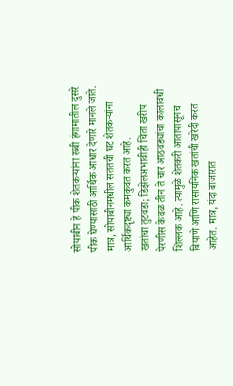सोयाबीन हे पीक शेतकऱ्यांना रब्बी हंगामातील दुसरे पीक घेण्यासाठी आर्थिक आधार देणारे मानले जाते. मात्र, सोयाबीनमधील सततची घट शेतकऱ्यांना आर्थिकदृष्ट्या कमकुवत करत आहे.
खतांचा तुटवडा; डिझेलअभावीही चिंता खरीप पेरणीस केवळ तीन ते चार आठवड्यांचा कालावधी शिल्लक आहे. त्यामुळे शेतकरी आतापासूनच बियाणे आणि रासायनिक खतांची खरेदी करत आहेत. मात्र, यंदा बाजारात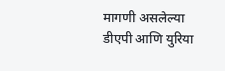मागणी असलेल्या डीएपी आणि युरिया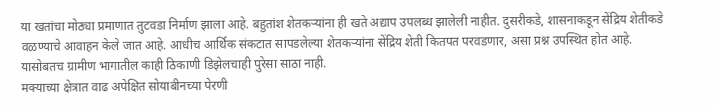या खतांचा मोठ्या प्रमाणात तुटवडा निर्माण झाला आहे. बहुतांश शेतकऱ्यांना ही खते अद्याप उपलब्ध झालेली नाहीत. दुसरीकडे, शासनाकडून सेंद्रिय शेतीकडे वळण्याचे आवाहन केले जात आहे. आधीच आर्थिक संकटात सापडलेल्या शेतकऱ्यांना सेंद्रिय शेती कितपत परवडणार, असा प्रश्न उपस्थित होत आहे. यासोबतच ग्रामीण भागातील काही ठिकाणी डिझेलचाही पुरेसा साठा नाही.
मक्याच्या क्षेत्रात वाढ अपेक्षित सोयाबीनच्या पेरणी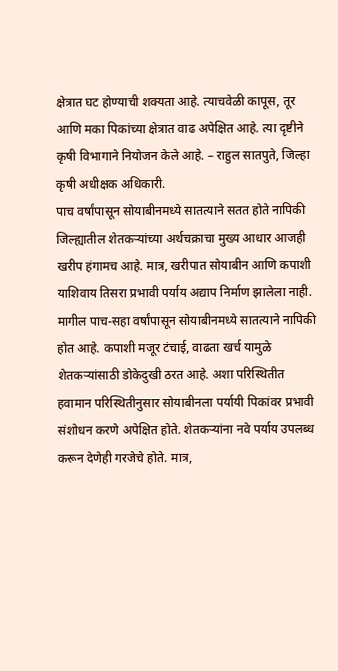क्षेत्रात घट होण्याची शक्यता आहे. त्याचवेळी कापूस, तूर आणि मका पिकांच्या क्षेत्रात वाढ अपेक्षित आहे. त्या दृष्टीने कृषी विभागाने नियोजन केले आहे. – राहुल सातपुते, जिल्हा कृषी अधीक्षक अधिकारी.
पाच वर्षांपासून सोयाबीनमध्ये सातत्याने सतत होते नापिकी जिल्ह्यातील शेतकऱ्यांच्या अर्थचक्राचा मुख्य आधार आजही खरीप हंगामच आहे. मात्र, खरीपात सोयाबीन आणि कपाशी याशिवाय तिसरा प्रभावी पर्याय अद्याप निर्माण झालेला नाही. मागील पाच-सहा वर्षांपासून सोयाबीनमध्ये सातत्याने नापिकी होत आहे. कपाशी मजूर टंचाई, वाढता खर्च यामुळे शेतकऱ्यांसाठी डोकेदुखी ठरत आहे. अशा परिस्थितीत हवामान परिस्थितीनुसार सोयाबीनला पर्यायी पिकांवर प्रभावी संशोधन करणे अपेक्षित होते. शेतकऱ्यांना नवे पर्याय उपलब्ध करून देणेही गरजेचे होते. मात्र,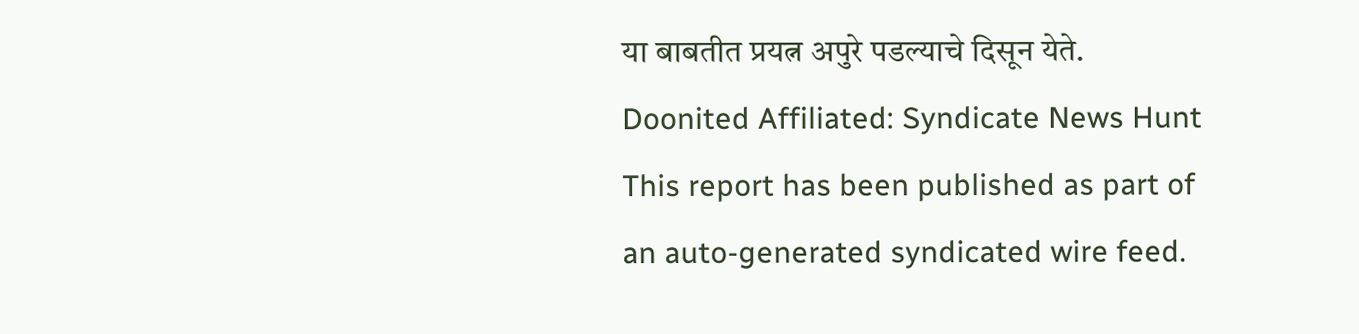या बाबतीत प्रयत्न अपुरे पडल्याचे दिसून येते.
Doonited Affiliated: Syndicate News Hunt
This report has been published as part of an auto-generated syndicated wire feed.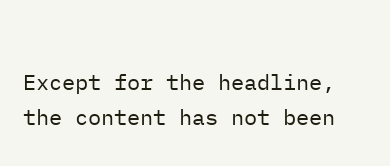Except for the headline, the content has not been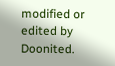modified or edited by Doonited.